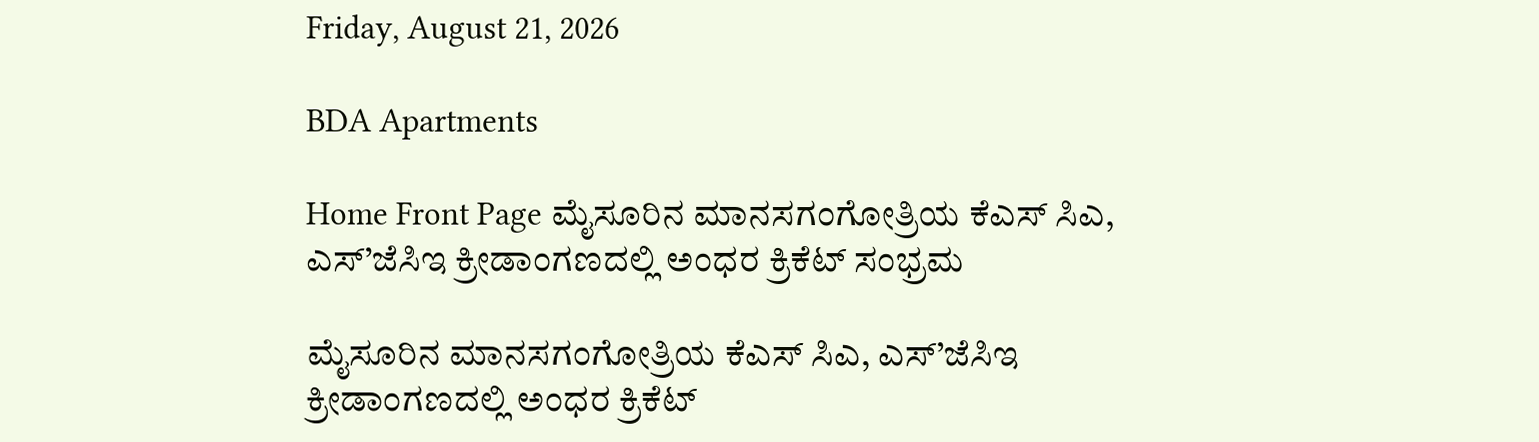Friday, August 21, 2026

BDA Apartments

Home Front Page ಮೈಸೂರಿನ ಮಾನಸಗಂಗೋತ್ರಿಯ ಕೆಎಸ್ ಸಿಎ, ಎಸ್’ಜೆಸಿಇ ಕ್ರೀಡಾಂಗಣದಲ್ಲಿ ಅಂಧರ ಕ್ರಿಕೆಟ್ ಸಂಭ್ರಮ

ಮೈಸೂರಿನ ಮಾನಸಗಂಗೋತ್ರಿಯ ಕೆಎಸ್ ಸಿಎ, ಎಸ್’ಜೆಸಿಇ ಕ್ರೀಡಾಂಗಣದಲ್ಲಿ ಅಂಧರ ಕ್ರಿಕೆಟ್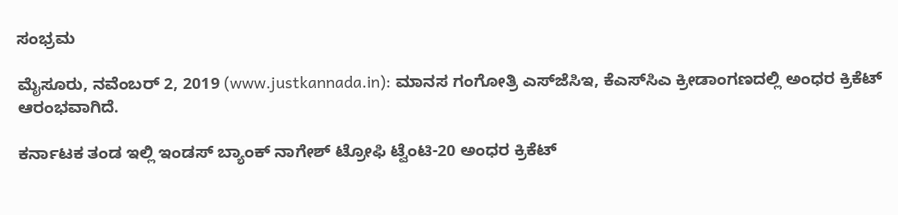ಸಂಭ್ರಮ

ಮೈಸೂರು, ನವೆಂಬರ್ 2, 2019 (www.justkannada.in): ಮಾನಸ ಗಂಗೋತ್ರಿ ಎಸ್‌ಜೆಸಿಇ, ಕೆಎಸ್‌ಸಿಎ ಕ್ರೀಡಾಂಗಣದಲ್ಲಿ ಅಂಧರ ಕ್ರಿಕೆಟ್ ಆರಂಭವಾಗಿದೆ.

ಕರ್ನಾಟಕ ತಂಡ ಇಲ್ಲಿ ಇಂಡಸ್‌ ಬ್ಯಾಂಕ್‌ ನಾಗೇಶ್‌ ಟ್ರೋಫಿ ಟ್ವೆಂಟಿ-20 ಅಂಧರ ಕ್ರಿಕೆಟ್‌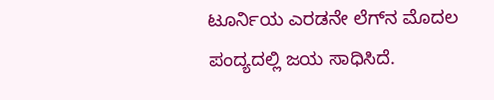ಟೂರ್ನಿಯ ಎರಡನೇ ಲೆಗ್‌ನ ಮೊದಲ ಪಂದ್ಯದಲ್ಲಿ ಜಯ ಸಾಧಿಸಿದೆ.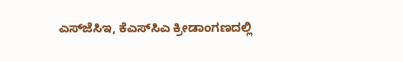ಎಸ್‌ಜೆಸಿಇ, ಕೆಎಸ್‌ಸಿಎ ಕ್ರೀಡಾಂಗಣದಲ್ಲಿ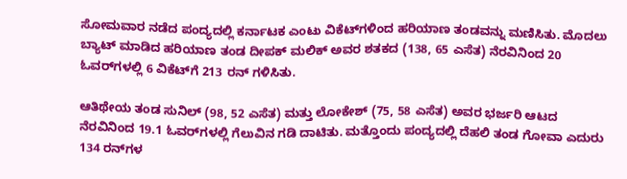ಸೋಮವಾರ ನಡೆದ ಪಂದ್ಯದಲ್ಲಿ ಕರ್ನಾಟಕ ಎಂಟು ವಿಕೆಟ್‌ಗಳಿಂದ ಹರಿಯಾಣ ತಂಡವನ್ನು ಮಣಿಸಿತು. ಮೊದಲು ಬ್ಯಾಟ್‌ ಮಾಡಿದ ಹರಿಯಾಣ ತಂಡ ದೀಪಕ್‌ ಮಲಿಕ್‌ ಅವರ ಶತಕದ (138, 65 ಎಸೆತ) ನೆರವಿನಿಂದ 20 ಓವರ್‌ಗಳಲ್ಲಿ 6 ವಿಕೆಟ್‌ಗೆ 213 ರನ್ ಗಳಿಸಿತು.

ಆತಿಥೇಯ ತಂಡ ಸುನಿಲ್ (98, 52 ಎಸೆತ) ಮತ್ತು ಲೋಕೇಶ್ (75, 58 ಎಸೆತ) ಅವರ ಭರ್ಜರಿ ಆಟದ ನೆರವಿನಿಂದ 19.1 ಓವರ್‌ಗಳಲ್ಲಿ ಗೆಲುವಿನ ಗಡಿ ದಾಟಿತು. ಮತ್ತೊಂದು ಪಂದ್ಯದಲ್ಲಿ ದೆಹಲಿ ತಂಡ ಗೋವಾ ಎದುರು 134 ರನ್‌ಗಳ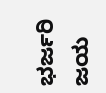ಭರ್ಜರಿ ಜಯ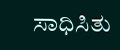ಸಾಧಿಸಿತು